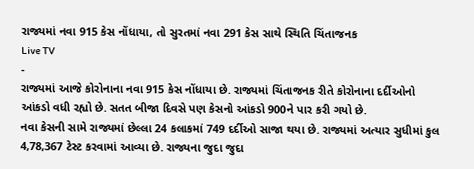રાજ્યમાં નવા 915 કેસ નોંધાયા, તો સુરતમાં નવા 291 કેસ સાથે સ્થિતિ ચિંતાજનક
Live TV
-
રાજ્યમાં આજે કોરોનાના નવા 915 કેસ નોંધાયા છે. રાજ્યમાં ચિંતાજનક રીતે કોરોનાના દર્દીઓનો આંકડો વધી રહ્યો છે. સતત બીજા દિવસે પણ કેસનો આંકડો 900ને પાર કરી ગયો છે.
નવા કેસની સામે રાજ્યમાં છેલ્લા 24 કલાકમાં 749 દર્દીઓ સાજા થયા છે. રાજ્યમાં અત્યાર સુધીમાં કુલ 4,78,367 ટેસ્ટ કરવામાં આવ્યા છે. રાજ્યના જુદા જુદા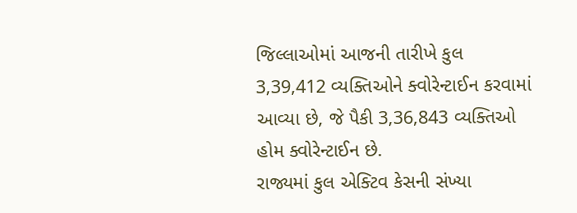જિલ્લાઓમાં આજની તારીખે કુલ 3,39,412 વ્યક્તિઓને ક્વોરેન્ટાઈન કરવામાં આવ્યા છે, જે પૈકી 3,36,843 વ્યક્તિઓ હોમ ક્વોરેન્ટાઈન છે.
રાજ્યમાં કુલ એક્ટિવ કેસની સંખ્યા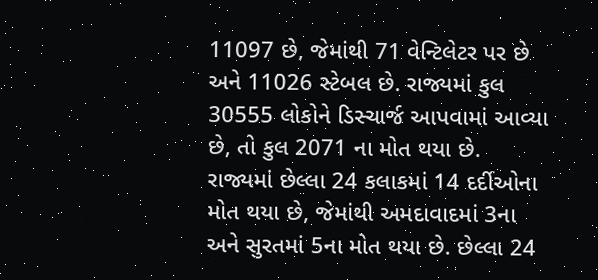11097 છે, જેમાંથી 71 વેન્ટિલેટર પર છે અને 11026 સ્ટેબલ છે. રાજ્યમાં કુલ 30555 લોકોને ડિસ્ચાર્જ આપવામાં આવ્યા છે, તો કુલ 2071 ના મોત થયા છે.
રાજ્યમાં છેલ્લા 24 કલાકમાં 14 દર્દીઓના મોત થયા છે, જેમાંથી અમદાવાદમાં 3ના અને સુરતમાં 5ના મોત થયા છે. છેલ્લા 24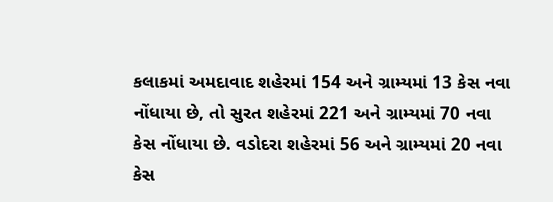કલાકમાં અમદાવાદ શહેરમાં 154 અને ગ્રામ્યમાં 13 કેસ નવા નોંધાયા છે, તો સુરત શહેરમાં 221 અને ગ્રામ્યમાં 70 નવા કેસ નોંધાયા છે. વડોદરા શહેરમાં 56 અને ગ્રામ્યમાં 20 નવા કેસ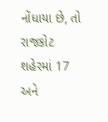નોંધાયા છે, તો રાજકોટ શહેરમાં 17 અને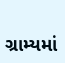ગ્રામ્યમાં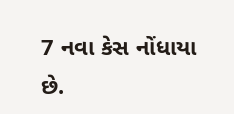7 નવા કેસ નોંધાયા છે.